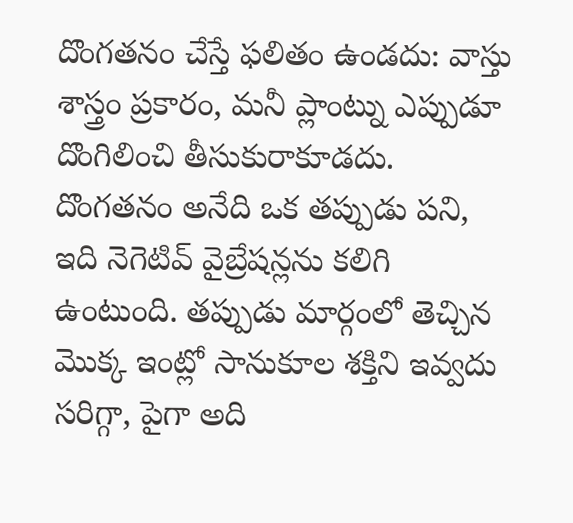దొంగతనం చేస్తే ఫలితం ఉండదు: వాస్తు శాస్త్రం ప్రకారం, మనీ ప్లాంట్ను ఎప్పుడూ దొంగిలించి తీసుకురాకూడదు. దొంగతనం అనేది ఒక తప్పుడు పని, ఇది నెగెటివ్ వైబ్రేషన్లను కలిగి ఉంటుంది. తప్పుడు మార్గంలో తెచ్చిన మొక్క ఇంట్లో సానుకూల శక్తిని ఇవ్వదు సరిగ్గా, పైగా అది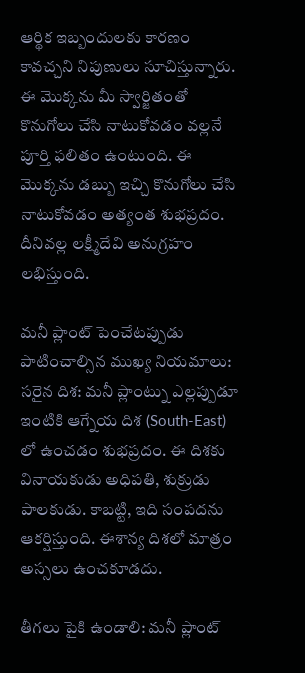ఆర్థిక ఇబ్బందులకు కారణం కావచ్చని నిపుణులు సూచిస్తున్నారు. ఈ మొక్కను మీ స్వార్జితంతో కొనుగోలు చేసి నాటుకోవడం వల్లనే పూర్తి ఫలితం ఉంటుంది. ఈ మొక్కను డబ్బు ఇచ్చి కొనుగోలు చేసి నాటుకోవడం అత్యంత శుభప్రదం. దీనివల్ల లక్ష్మీదేవి అనుగ్రహం లభిస్తుంది.

మనీ ప్లాంట్ పెంచేటప్పుడు పాటించాల్సిన ముఖ్య నియమాలు: సరైన దిశ: మనీ ప్లాంట్ను ఎల్లప్పుడూ ఇంటికి ఆగ్నేయ దిశ (South-East) లో ఉంచడం శుభప్రదం. ఈ దిశకు వినాయకుడు అధిపతి, శుక్రుడు పాలకుడు. కాబట్టి, ఇది సంపదను ఆకర్షిస్తుంది. ఈశాన్య దిశలో మాత్రం అస్సలు ఉంచకూడదు.

తీగలు పైకి ఉండాలి: మనీ ప్లాంట్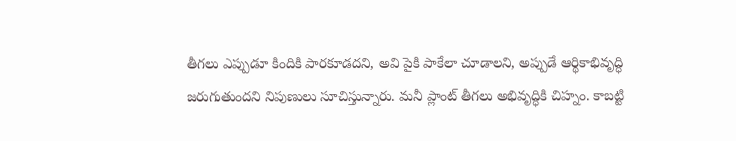తీగలు ఎప్పుడూ కిందికి పారకూడదని, అవి పైకి పాకేలా చూడాలని, అప్పుడే ఆర్థికాభివృద్ధి జరుగుతుందని నిపుణులు సూచిస్తున్నారు. మనీ ప్లాంట్ తీగలు అభివృద్ధికి చిహ్నం. కాబట్టి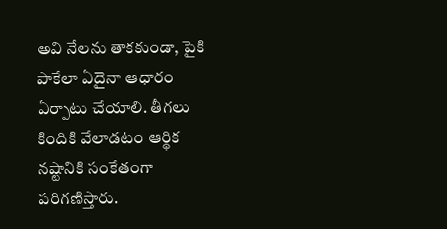అవి నేలను తాకకుండా, పైకి పాకేలా ఏదైనా ఆధారం ఏర్పాటు చేయాలి. తీగలు కిందికి వేలాడటం ఆర్థిక నష్టానికి సంకేతంగా పరిగణిస్తారు.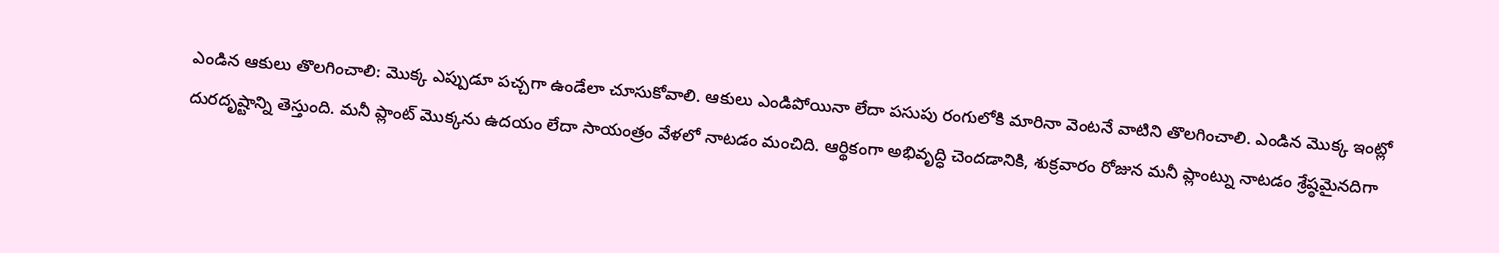ఎండిన ఆకులు తొలగించాలి: మొక్క ఎప్పుడూ పచ్చగా ఉండేలా చూసుకోవాలి. ఆకులు ఎండిపోయినా లేదా పసుపు రంగులోకి మారినా వెంటనే వాటిని తొలగించాలి. ఎండిన మొక్క ఇంట్లో దురదృష్టాన్ని తెస్తుంది. మనీ ప్లాంట్ మొక్కను ఉదయం లేదా సాయంత్రం వేళలో నాటడం మంచిది. ఆర్థికంగా అభివృద్ధి చెందడానికి, శుక్రవారం రోజున మనీ ప్లాంట్ను నాటడం శ్రేష్ఠమైనదిగా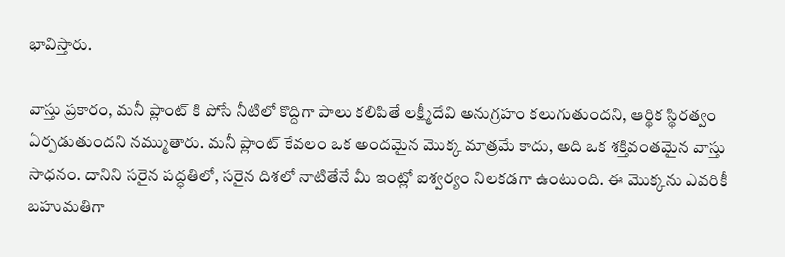భావిస్తారు.

వాస్తు ప్రకారం, మనీ ప్లాంట్ కి పోసే నీటిలో కొద్దిగా పాలు కలిపితే లక్ష్మీదేవి అనుగ్రహం కలుగుతుందని, ఆర్థిక స్థిరత్వం ఏర్పడుతుందని నమ్ముతారు. మనీ ప్లాంట్ కేవలం ఒక అందమైన మొక్క మాత్రమే కాదు, అది ఒక శక్తివంతమైన వాస్తు సాధనం. దానిని సరైన పద్ధతిలో, సరైన దిశలో నాటితేనే మీ ఇంట్లో ఐశ్వర్యం నిలకడగా ఉంటుంది. ఈ మొక్కను ఎవరికీ బహుమతిగా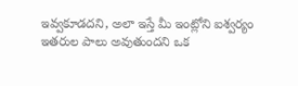ఇవ్వకూడదని, అలా ఇస్తే మీ ఇంట్లోని ఐశ్వర్యం ఇతరుల పాలు అవుతుందని ఒక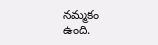నమ్మకం ఉంది.